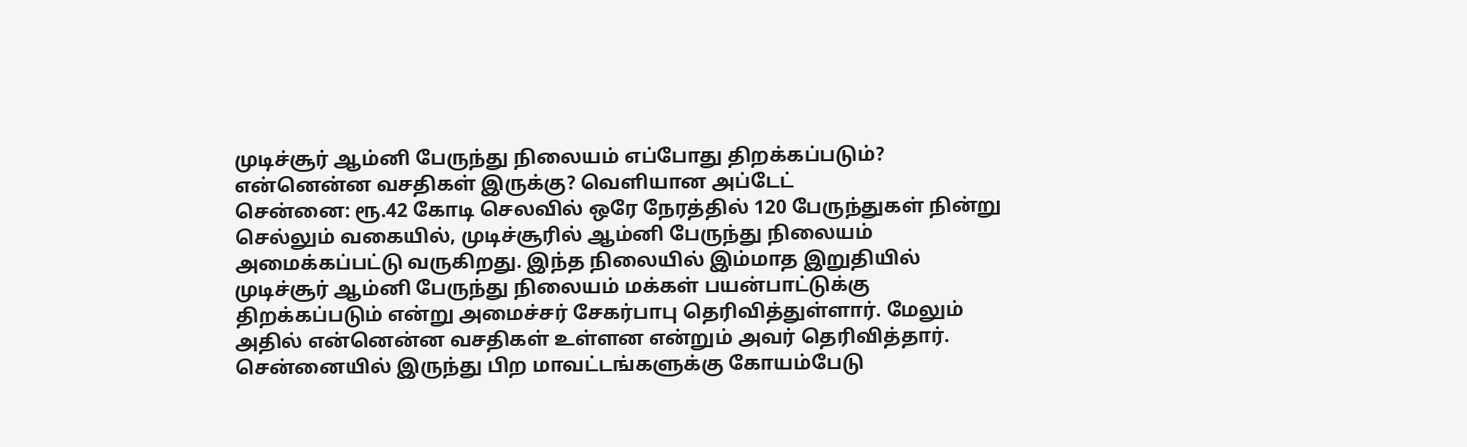முடிச்சூர் ஆம்னி பேருந்து நிலையம் எப்போது திறக்கப்படும்? என்னென்ன வசதிகள் இருக்கு? வெளியான அப்டேட்
சென்னை: ரூ.42 கோடி செலவில் ஒரே நேரத்தில் 120 பேருந்துகள் நின்று செல்லும் வகையில், முடிச்சூரில் ஆம்னி பேருந்து நிலையம் அமைக்கப்பட்டு வருகிறது. இந்த நிலையில் இம்மாத இறுதியில் முடிச்சூர் ஆம்னி பேருந்து நிலையம் மக்கள் பயன்பாட்டுக்கு திறக்கப்படும் என்று அமைச்சர் சேகர்பாபு தெரிவித்துள்ளார். மேலும் அதில் என்னென்ன வசதிகள் உள்ளன என்றும் அவர் தெரிவித்தார்.
சென்னையில் இருந்து பிற மாவட்டங்களுக்கு கோயம்பேடு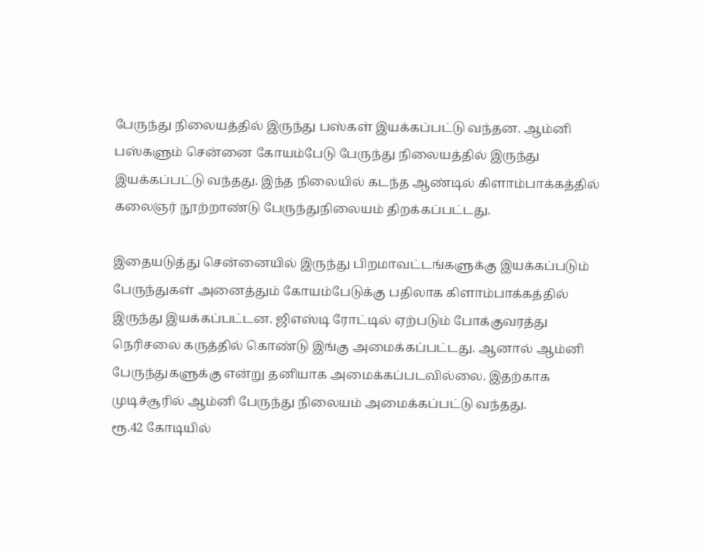பேருந்து நிலையத்தில் இருந்து பஸ்கள் இயக்கப்பட்டு வந்தன. ஆம்னி பஸ்களும் சென்னை கோயம்பேடு பேருந்து நிலையத்தில் இருந்து இயக்கப்பட்டு வந்தது. இந்த நிலையில் கடந்த ஆண்டில் கிளாம்பாக்கத்தில் கலைஞர் நூற்றாண்டு பேருந்துநிலையம் திறக்கப்பட்டது.

இதையடுத்து சென்னையில் இருந்து பிறமாவட்டங்களுக்கு இயக்கப்படும் பேருந்துகள் அனைத்தும் கோயம்பேடுக்கு பதிலாக கிளாம்பாக்கத்தில் இருந்து இயக்கப்பட்டன. ஜிஎஸ்டி ரோட்டில் ஏற்படும் போக்குவரத்து நெரிசலை கருத்தில் கொண்டு இங்கு அமைக்கப்பட்டது. ஆனால் ஆம்னி பேருந்துகளுக்கு என்று தனியாக அமைக்கப்படவில்லை. இதற்காக முடிச்சூரில் ஆம்னி பேருந்து நிலையம் அமைக்கப்பட்டு வந்தது.
ரூ.42 கோடியில்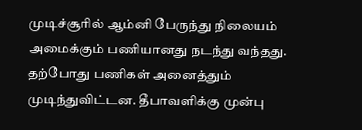முடிச்சூரில் ஆம்னி பேருந்து நிலையம் அமைக்கும் பணியானது நடந்து வந்தது. தற்போது பணிகள் அனைத்தும் முடிந்துவிட்டன. தீபாவளிக்கு முன்பு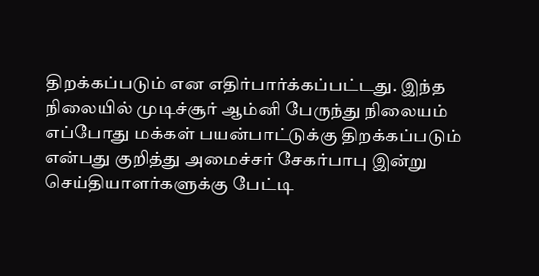திறக்கப்படும் என எதிர்பார்க்கப்பட்டது. இந்த நிலையில் முடிச்சூர் ஆம்னி பேருந்து நிலையம் எப்போது மக்கள் பயன்பாட்டுக்கு திறக்கப்படும் என்பது குறித்து அமைச்சர் சேகர்பாபு இன்று செய்தியாளர்களுக்கு பேட்டி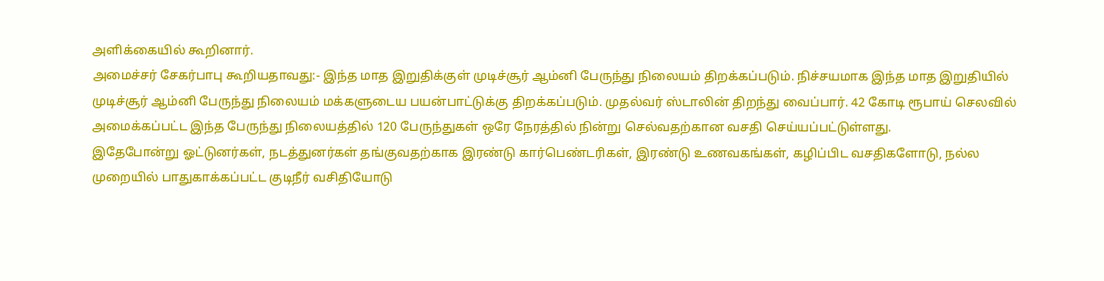அளிக்கையில் கூறினார்.
அமைச்சர் சேகர்பாபு கூறியதாவது:- இந்த மாத இறுதிக்குள் முடிச்சூர் ஆம்னி பேருந்து நிலையம் திறக்கப்படும். நிச்சயமாக இந்த மாத இறுதியில் முடிச்சூர் ஆம்னி பேருந்து நிலையம் மக்களுடைய பயன்பாட்டுக்கு திறக்கப்படும். முதல்வர் ஸ்டாலின் திறந்து வைப்பார். 42 கோடி ரூபாய் செலவில் அமைக்கப்பட்ட இந்த பேருந்து நிலையத்தில் 120 பேருந்துகள் ஒரே நேரத்தில் நின்று செல்வதற்கான வசதி செய்யப்பட்டுள்ளது.
இதேபோன்று ஓட்டுனர்கள், நடத்துனர்கள் தங்குவதற்காக இரண்டு கார்பெண்டரிகள், இரண்டு உணவகங்கள், கழிப்பிட வசதிகளோடு, நல்ல முறையில் பாதுகாக்கப்பட்ட குடிநீர் வசிதியோடு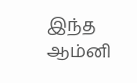இந்த ஆம்னி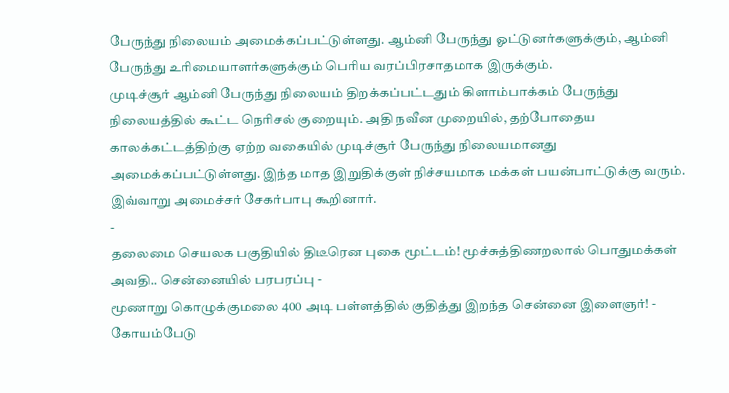பேருந்து நிலையம் அமைக்கப்பட்டுள்ளது. ஆம்னி பேருந்து ஓட்டுனர்களுக்கும், ஆம்னி பேருந்து உரிமையாளர்களுக்கும் பெரிய வரப்பிரசாதமாக இருக்கும்.
முடிச்சூர் ஆம்னி பேருந்து நிலையம் திறக்கப்பட்டதும் கிளாம்பாக்கம் பேருந்து நிலையத்தில் கூட்ட நெரிசல் குறையும். அதி நவீன முறையில், தற்போதைய காலக்கட்டத்திற்கு ஏற்ற வகையில் முடிச்சூர் பேருந்து நிலையமானது அமைக்கப்பட்டுள்ளது. இந்த மாத இறுதிக்குள் நிச்சயமாக மக்கள் பயன்பாட்டுக்கு வரும். இவ்வாறு அமைச்சர் சேகர்பாபு கூறினார்.
-
தலைமை செயலக பகுதியில் திடீரென புகை மூட்டம்! மூச்சுத்திணறலால் பொதுமக்கள் அவதி.. சென்னையில் பரபரப்பு -
மூணாறு கொழுக்குமலை 400 அடி பள்ளத்தில் குதித்து இறந்த சென்னை இளைஞர்! -
கோயம்பேடு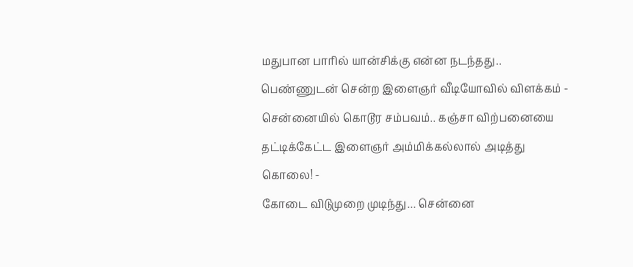மதுபான பாரில் யான்சிக்கு என்ன நடந்தது.. பெண்ணுடன் சென்ற இளைஞர் வீடியோவில் விளக்கம் -
சென்னையில் கொடூர சம்பவம்.. கஞ்சா விற்பனையை தட்டிக்கேட்ட இளைஞர் அம்மிக்கல்லால் அடித்து கொலை! -
கோடை விடுமுறை முடிந்து... சென்னை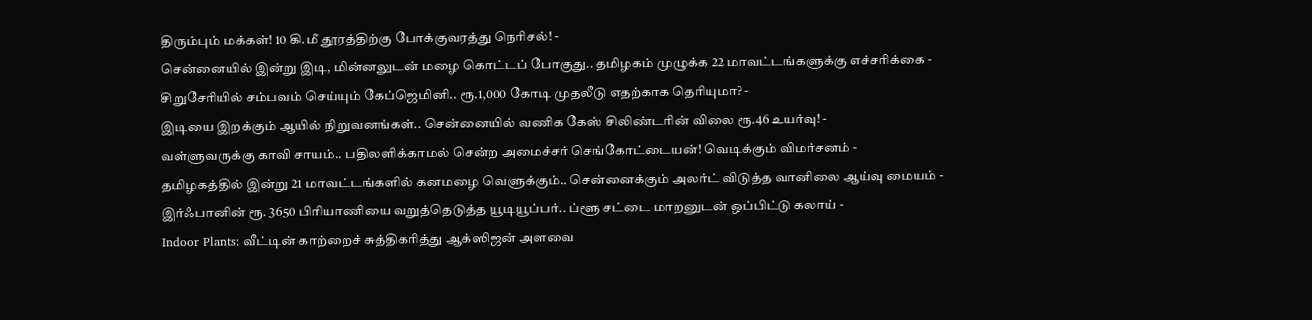திரும்பும் மக்கள்! 10 கி.மீ தூரத்திற்கு போக்குவரத்து நெரிசல்! -
சென்னையில் இன்று இடி, மின்னலுடன் மழை கொட்டப் போகுது.. தமிழகம் முழுக்க 22 மாவட்டங்களுக்கு எச்சரிக்கை -
சிறுசேரியில் சம்பவம் செய்யும் கேப்ஜெமினி.. ரூ.1,000 கோடி முதலீடு எதற்காக தெரியுமா? -
இடியை இறக்கும் ஆயில் நிறுவனங்கள்.. சென்னையில் வணிக கேஸ் சிலிண்டரின் விலை ரூ.46 உயர்வு! -
வள்ளுவருக்கு காவி சாயம்.. பதிலளிக்காமல் சென்ற அமைச்சர் செங்கோட்டையன்! வெடிக்கும் விமர்சனம் -
தமிழகத்தில் இன்று 21 மாவட்டங்களில் கனமழை வெளுக்கும்.. சென்னைக்கும் அலர்ட் விடுத்த வானிலை ஆய்வு மையம் -
இர்ஃபானின் ரூ. 3650 பிரியாணியை வறுத்தெடுத்த யூடியூப்பர்.. ப்ளூ சட்டை மாறனுடன் ஒப்பிட்டு கலாய் -
Indoor Plants: வீட்டின் காற்றைச் சுத்திகரித்து ஆக்ஸிஜன் அளவை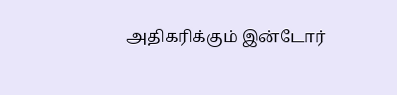அதிகரிக்கும் இன்டோர்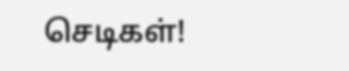செடிகள்!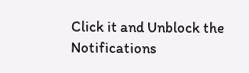Click it and Unblock the Notifications